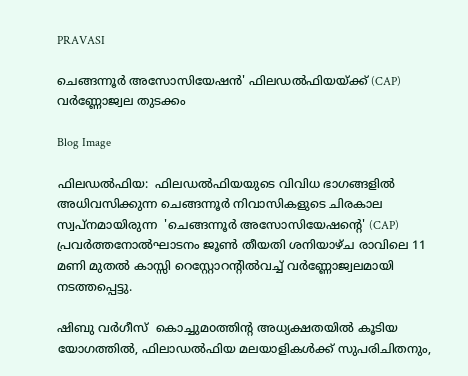PRAVASI

ചെങ്ങന്നൂർ അസോസിയേഷൻ' ഫിലഡൽഫിയയ്ക്ക് (CAP) വർണ്ണോജ്വല തുടക്കം

Blog Image

ഫിലഡൽഫിയ:  ഫിലഡൽഫിയയുടെ വിവിധ ഭാഗങ്ങളിൽ അധിവസിക്കുന്ന ചെങ്ങന്നൂർ നിവാസികളുടെ ചിരകാല സ്വപ്നമായിരുന്ന  'ചെങ്ങന്നൂർ അസോസിയേഷന്റെ' (CAP)  പ്രവർത്തനോൽഘാടനം ജൂൺ തീയതി ശനിയാഴ്ച രാവിലെ 11 മണി മുതൽ കാസ്സി റെസ്റ്റോറന്റിൽവച്ച് വർണ്ണോജ്വലമായി നടത്തപ്പെട്ടു.

ഷിബു വർഗീസ്  കൊച്ചുമoത്തിന്റ അധ്യക്ഷതയിൽ കൂടിയ യോഗത്തിൽ, ഫിലാഡൽഫിയ മലയാളികൾക്ക് സുപരിചിതനും,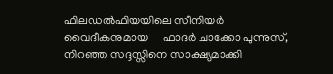ഫിലഡൽഫിയയിലെ സീനിയർ വൈദീകനുമായ     ഫാദർ ചാക്കോ പുന്നുസ്, നിറഞ്ഞ സദ്ദസ്സിനെ സാക്ഷ്യമാക്കി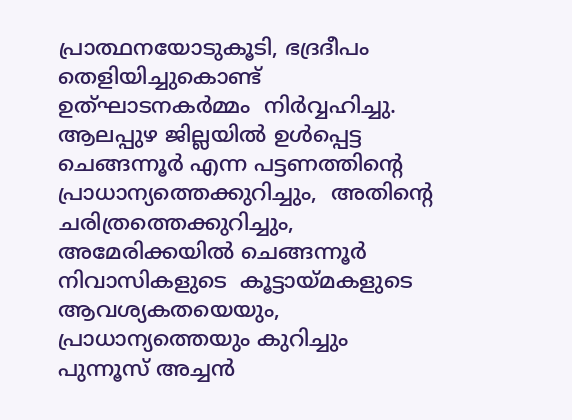പ്രാത്ഥനയോടുകൂടി, ഭദ്രദീപം തെളിയിച്ചുകൊണ്ട്  ഉത്ഘാടനകർമ്മം  നിർവ്വഹിച്ചു. ആലപ്പുഴ ജില്ലയിൽ ഉൾപ്പെട്ട ചെങ്ങന്നൂർ എന്ന പട്ടണത്തിന്റെ പ്രാധാന്യത്തെക്കുറിച്ചും,  അതിന്റെ ചരിത്രത്തെക്കുറിച്ചും, അമേരിക്കയിൽ ചെങ്ങന്നൂർ നിവാസികളുടെ  കൂട്ടായ്മകളുടെ ആവശ്യകതയെയും, പ്രാധാന്യത്തെയും കുറിച്ചും പുന്നൂസ് അച്ചൻ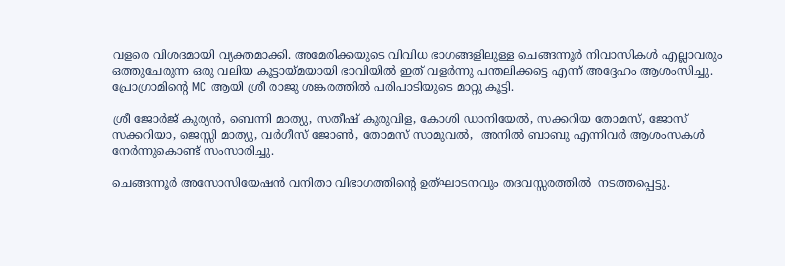വളരെ വിശദമായി വ്യക്തമാക്കി. അമേരിക്കയുടെ വിവിധ ഭാഗങ്ങളിലുള്ള ചെങ്ങന്നൂർ നിവാസികൾ എല്ലാവരും ഒത്തുചേരുന്ന ഒരു വലിയ കൂട്ടായ്മയായി ഭാവിയിൽ ഇത് വളർന്നു പന്തലിക്കട്ടെ എന്ന് അദ്ദേഹം ആശംസിച്ചു.  പ്രോഗ്രാമിന്റെ MC ആയി ശ്രീ രാജു ശങ്കരത്തിൽ പരിപാടിയുടെ മാറ്റു കൂട്ടി.

ശ്രീ ജോർജ് കുര്യൻ, ബെന്നി മാത്യു, സതീഷ് കുരുവിള, കോശി ഡാനിയേൽ, സക്കറിയ തോമസ്, ജോസ് സക്കറിയാ, ജെസ്സി മാത്യു, വർഗീസ് ജോൺ, തോമസ് സാമുവൽ,  അനിൽ ബാബു എന്നിവർ ആശംസകൾ നേർന്നുകൊണ്ട് സംസാരിച്ചു.

ചെങ്ങന്നൂർ അസോസിയേഷൻ വനിതാ വിഭാഗത്തിന്റെ ഉത്‌ഘാടനവും തദവസ്സരത്തിൽ  നടത്തപ്പെട്ടു.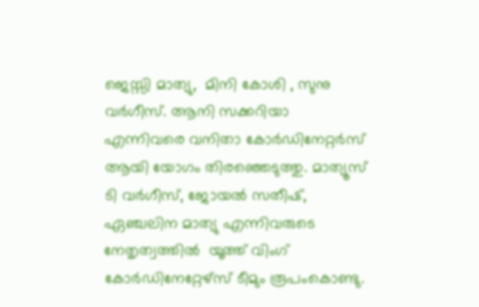ജെസ്സി മാത്യു,  മിനി കോശി , സുനു വർഗീസ്. ആനി സക്കറിയാ എന്നിവരെ വനിതാ കോർഡിനേറ്റർസ് ആയി യോഗം തിരഞ്ഞെടുത്തു. മാത്യൂസ് ടി വർഗീസ്, ജോയൽ സതീഷ്,  ഏഞ്ചലിന മാത്യു എന്നിവരുടെ നേതൃത്വത്തിൽ  യൂത്ത് വിംഗ് കോർഡിനേറ്റേഴ്‌സ് ടീമും രൂപംകൊണ്ടു.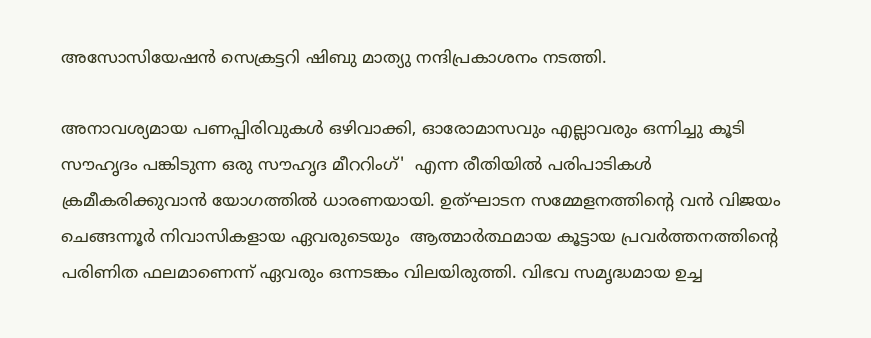അസോസിയേഷൻ സെക്രട്ടറി ഷിബു മാത്യു നന്ദിപ്രകാശനം നടത്തി.

അനാവശ്യമായ പണപ്പിരിവുകൾ ഒഴിവാക്കി, ഓരോമാസവും എല്ലാവരും ഒന്നിച്ചു കൂടി സൗഹൃദം പങ്കിടുന്ന ഒരു സൗഹൃദ മീററിംഗ്'  എന്ന രീതിയിൽ പരിപാടികൾ ക്രമീകരിക്കുവാൻ യോഗത്തിൽ ധാരണയായി. ഉത്ഘാടന സമ്മേളനത്തിന്റെ വൻ വിജയം  ചെങ്ങന്നൂർ നിവാസികളായ ഏവരുടെയും  ആത്മാർത്ഥമായ കൂട്ടായ പ്രവർത്തനത്തിന്റെ പരിണിത ഫലമാണെന്ന് ഏവരും ഒന്നടങ്കം വിലയിരുത്തി. വിഭവ സമൃദ്ധമായ ഉച്ച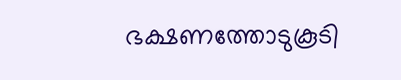ഭക്ഷണത്തോടുകൂടി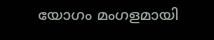യോഗം മംഗളമായി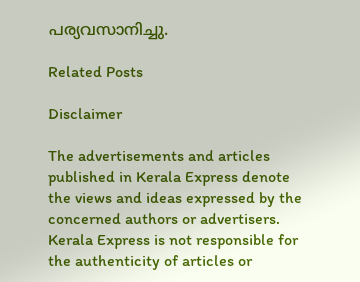പര്യവസാനിച്ചു.

Related Posts

Disclaimer

The advertisements and articles published in Kerala Express denote the views and ideas expressed by the concerned authors or advertisers. Kerala Express is not responsible for the authenticity of articles or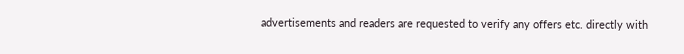advertisements and readers are requested to verify any offers etc. directly with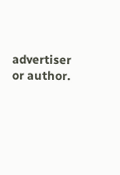advertiser or author.